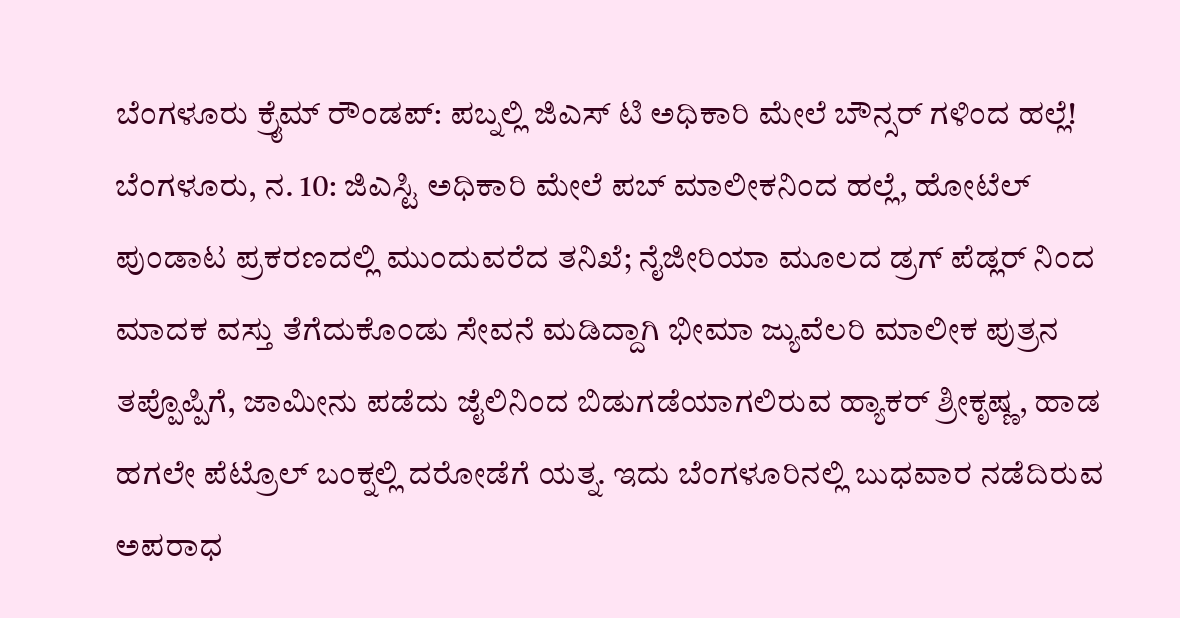ಬೆಂಗಳೂರು ಕ್ರೈಮ್ ರೌಂಡಪ್: ಪಬ್ನಲ್ಲಿ ಜಿಎಸ್ ಟಿ ಅಧಿಕಾರಿ ಮೇಲೆ ಬೌನ್ಸರ್ ಗಳಿಂದ ಹಲ್ಲೆ!
ಬೆಂಗಳೂರು, ನ. 10: ಜಿಎಸ್ಟಿ ಅಧಿಕಾರಿ ಮೇಲೆ ಪಬ್ ಮಾಲೀಕನಿಂದ ಹಲ್ಲೆ, ಹೋಟೆಲ್ ಪುಂಡಾಟ ಪ್ರಕರಣದಲ್ಲಿ ಮುಂದುವರೆದ ತನಿಖೆ; ನೈಜೀರಿಯಾ ಮೂಲದ ಡ್ರಗ್ ಪೆಡ್ಲರ್ ನಿಂದ ಮಾದಕ ವಸ್ತು ತೆಗೆದುಕೊಂಡು ಸೇವನೆ ಮಡಿದ್ದಾಗಿ ಭೀಮಾ ಜ್ಯುವೆಲರಿ ಮಾಲೀಕ ಪುತ್ರನ ತಪ್ಪೊಪ್ಪಿಗೆ, ಜಾಮೀನು ಪಡೆದು ಜೈಲಿನಿಂದ ಬಿಡುಗಡೆಯಾಗಲಿರುವ ಹ್ಯಾಕರ್ ಶ್ರೀಕೃಷ್ಣ, ಹಾಡ ಹಗಲೇ ಪೆಟ್ರೊಲ್ ಬಂಕ್ನಲ್ಲಿ ದರೋಡೆಗೆ ಯತ್ನ. ಇದು ಬೆಂಗಳೂರಿನಲ್ಲಿ ಬುಧವಾರ ನಡೆದಿರುವ ಅಪರಾಧ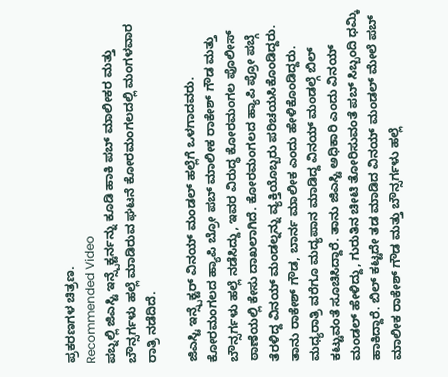ಪ್ರಕರಣಗಳ ಚಿತ್ರಣ.
Recommended Video
ಪಬ್ನಲ್ಲಿ ಜಿಎಸ್ಟಿ ಇನ್ಸ್ಪೆಕ್ಟರ್ನನ್ನು ಕೂಡಿ ಹಾಕಿ ಪಬ್ ಮಾಲೀಕರ ಮತ್ತು ಬೌನ್ಸರ್ಗಳು ಹಲ್ಲೆ ಮಾಡಿರುವ ಘಟನೆ ಕೋರಮಂಗಲದಲ್ಲಿ ಮಂಗಳವಾರ ರಾತ್ರಿ ನಡೆದಿದೆ.

ಜಿಎಸ್ಟಿ ಇನ್ಸ್ಪೆಕ್ಟರ್ ವಿನಯ್ ಮಂಡಲ್ ಹಲ್ಲೆಗೆ ಒಳಗಾದವರು. ಕೋರಮಂಗಲದ ಹ್ಯಾಪಿ ಬ್ರೋ ಪಬ್ ಮಾಲೀಕ ರಾಕೇಶ್ ಗೌಡ ಮತ್ತು ಬೌನ್ಸರ್ಗಳು ಹಲ್ಲೆ ನಡೆಸಿದ್ದು, ಇವರ ವಿರುದ್ಧ ಕೋರಮಂಗಲ ಪೊಲೀಸ್ ಠಾಣೆಯಲ್ಲಿ ಕೇಸು ದಾಖಲಾಗಿದೆ. ಕೋರಮಂಗಲದ ಹ್ಯಾಪಿ ಪ್ರೋ ಪಬ್ಗೆ ತೆರಳಿದ್ದ ವಿನಯ್ ಮಂಡಲ್ನನ್ನು ವ್ಯಕ್ತಿಯೊಬ್ಬರು ಪರಿಚಯಸಿಕೊಂಡಿದ್ದರು. ತಾನು ರಾಕೇಶ್ ಗೌಡ, ಬಾರ್ನ ಮಾಲೀಕ ಎಂದು ಹೇಳಿಕೊಂಡಿದ್ದರು. ಮಧ್ಯರಾತ್ರಿ ವರೆಗೂ ಮದ್ಯಪಾನ ಮಾಡಿದ್ದ ವಿನಯ್ ಮಂಡಲ್ಗೆ ಬಿಲ್ ಕಟ್ಟುವಂತೆ ಸೂಚಿಸಿದ್ದಾರೆ. ತಾನು ಜಿಎಸ್ಟಿ ಅಧಿಕಾರಿ ಎಂದು ವಿನಯ್ ಮಂಡಲ್ ಹೇಳಿದ್ದು, ಗುರುತಿನ ಚೀಟಿ ತೋರಿಸುವಂತೆ ಪಬ್ ಸಿಬ್ಬಂದಿ ಧಮ್ಕಿ ಹಾಕಿದ್ದಾರೆ. ಬಿಲ್ ಕಟ್ಟದೇ ತಡ ಮಾಡಿದ ವಿನಯ್ ಮಂಡಲ್ ಮೇಲೆ ಪಬ್ ಮಾಲೀಕ ರಾಕೇಶ್ ಗೌಡ ಮತ್ತು ಬೌನ್ಸರ್ಗಳು ಹಲ್ಲೆ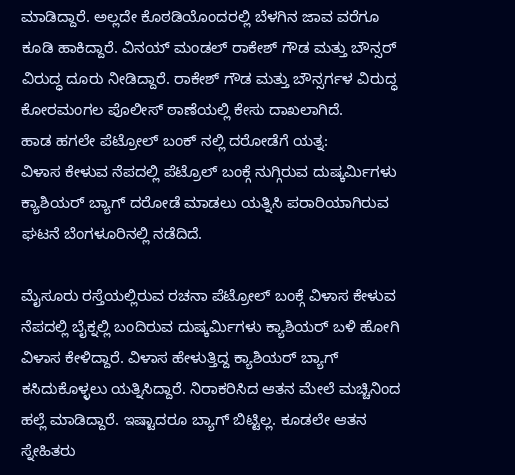ಮಾಡಿದ್ದಾರೆ. ಅಲ್ಲದೇ ಕೊಠಡಿಯೊಂದರಲ್ಲಿ ಬೆಳಗಿನ ಜಾವ ವರೆಗೂ ಕೂಡಿ ಹಾಕಿದ್ದಾರೆ. ವಿನಯ್ ಮಂಡಲ್ ರಾಕೇಶ್ ಗೌಡ ಮತ್ತು ಬೌನ್ಸರ್ ವಿರುದ್ಧ ದೂರು ನೀಡಿದ್ದಾರೆ. ರಾಕೇಶ್ ಗೌಡ ಮತ್ತು ಬೌನ್ಸರ್ಗಳ ವಿರುದ್ಧ ಕೋರಮಂಗಲ ಪೊಲೀಸ್ ಠಾಣೆಯಲ್ಲಿ ಕೇಸು ದಾಖಲಾಗಿದೆ.
ಹಾಡ ಹಗಲೇ ಪೆಟ್ರೋಲ್ ಬಂಕ್ ನಲ್ಲಿ ದರೋಡೆಗೆ ಯತ್ನ:
ವಿಳಾಸ ಕೇಳುವ ನೆಪದಲ್ಲಿ ಪೆಟ್ರೊಲ್ ಬಂಕ್ಗೆ ನುಗ್ಗಿರುವ ದುಷ್ಕರ್ಮಿಗಳು ಕ್ಯಾಶಿಯರ್ ಬ್ಯಾಗ್ ದರೋಡೆ ಮಾಡಲು ಯತ್ನಿಸಿ ಪರಾರಿಯಾಗಿರುವ ಘಟನೆ ಬೆಂಗಳೂರಿನಲ್ಲಿ ನಡೆದಿದೆ.

ಮೈಸೂರು ರಸ್ತೆಯಲ್ಲಿರುವ ರಚನಾ ಪೆಟ್ರೋಲ್ ಬಂಕ್ಗೆ ವಿಳಾಸ ಕೇಳುವ ನೆಪದಲ್ಲಿ ಬೈಕ್ನಲ್ಲಿ ಬಂದಿರುವ ದುಷ್ಕರ್ಮಿಗಳು ಕ್ಯಾಶಿಯರ್ ಬಳಿ ಹೋಗಿ ವಿಳಾಸ ಕೇಳಿದ್ದಾರೆ. ವಿಳಾಸ ಹೇಳುತ್ತಿದ್ದ ಕ್ಯಾಶಿಯರ್ ಬ್ಯಾಗ್ ಕಸಿದುಕೊಳ್ಳಲು ಯತ್ನಿಸಿದ್ದಾರೆ. ನಿರಾಕರಿಸಿದ ಆತನ ಮೇಲೆ ಮಚ್ಚಿನಿಂದ ಹಲ್ಲೆ ಮಾಡಿದ್ದಾರೆ. ಇಷ್ಟಾದರೂ ಬ್ಯಾಗ್ ಬಿಟ್ಟಿಲ್ಲ. ಕೂಡಲೇ ಆತನ ಸ್ನೇಹಿತರು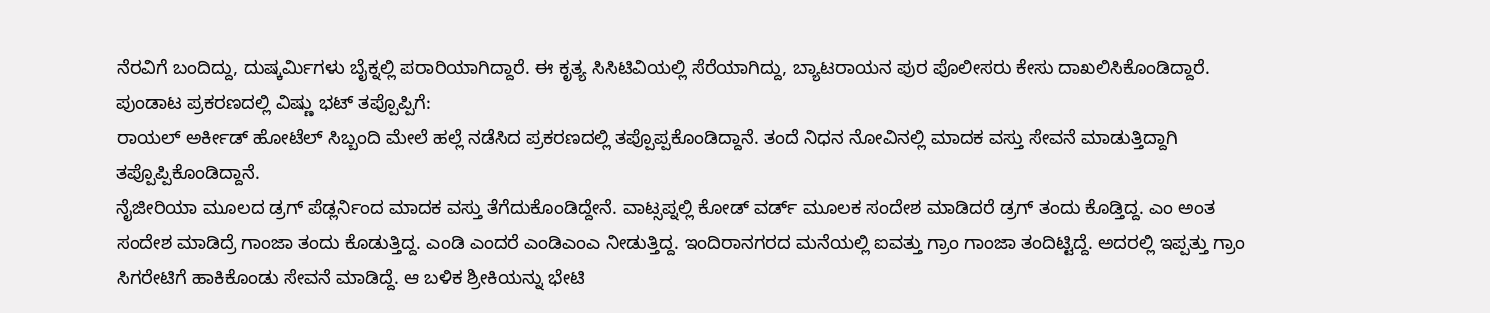ನೆರವಿಗೆ ಬಂದಿದ್ದು, ದುಷ್ಕರ್ಮಿಗಳು ಬೈಕ್ನಲ್ಲಿ ಪರಾರಿಯಾಗಿದ್ದಾರೆ. ಈ ಕೃತ್ಯ ಸಿಸಿಟಿವಿಯಲ್ಲಿ ಸೆರೆಯಾಗಿದ್ದು, ಬ್ಯಾಟರಾಯನ ಪುರ ಪೊಲೀಸರು ಕೇಸು ದಾಖಲಿಸಿಕೊಂಡಿದ್ದಾರೆ.
ಪುಂಡಾಟ ಪ್ರಕರಣದಲ್ಲಿ ವಿಷ್ಣು ಭಟ್ ತಪ್ಪೊಪ್ಪಿಗೆ:
ರಾಯಲ್ ಅರ್ಕೀಡ್ ಹೋಟೆಲ್ ಸಿಬ್ಬಂದಿ ಮೇಲೆ ಹಲ್ಲೆ ನಡೆಸಿದ ಪ್ರಕರಣದಲ್ಲಿ ತಪ್ಪೊಪ್ಪಕೊಂಡಿದ್ದಾನೆ. ತಂದೆ ನಿಧನ ನೋವಿನಲ್ಲಿ ಮಾದಕ ವಸ್ತು ಸೇವನೆ ಮಾಡುತ್ತಿದ್ದಾಗಿ ತಪ್ಪೊಪ್ಪಿಕೊಂಡಿದ್ದಾನೆ.
ನೈಜೀರಿಯಾ ಮೂಲದ ಡ್ರಗ್ ಪೆಡ್ಲರ್ನಿಂದ ಮಾದಕ ವಸ್ತು ತೆಗೆದುಕೊಂಡಿದ್ದೇನೆ. ವಾಟ್ಸಪ್ನಲ್ಲಿ ಕೋಡ್ ವರ್ಡ್ ಮೂಲಕ ಸಂದೇಶ ಮಾಡಿದರೆ ಡ್ರಗ್ ತಂದು ಕೊಡ್ತಿದ್ದ. ಎಂ ಅಂತ ಸಂದೇಶ ಮಾಡಿದ್ರೆ ಗಾಂಜಾ ತಂದು ಕೊಡುತ್ತಿದ್ದ. ಎಂಡಿ ಎಂದರೆ ಎಂಡಿಎಂಎ ನೀಡುತ್ತಿದ್ದ. ಇಂದಿರಾನಗರದ ಮನೆಯಲ್ಲಿ ಐವತ್ತು ಗ್ರಾಂ ಗಾಂಜಾ ತಂದಿಟ್ಟಿದ್ದೆ. ಅದರಲ್ಲಿ ಇಪ್ಪತ್ತು ಗ್ರಾಂ ಸಿಗರೇಟಿಗೆ ಹಾಕಿಕೊಂಡು ಸೇವನೆ ಮಾಡಿದ್ದೆ. ಆ ಬಳಿಕ ಶ್ರೀಕಿಯನ್ನು ಭೇಟಿ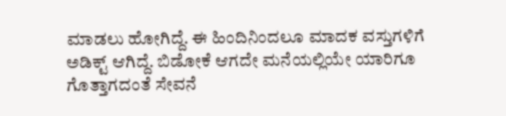ಮಾಡಲು ಹೋಗಿದ್ದೆ. ಈ ಹಿಂದಿನಿಂದಲೂ ಮಾದಕ ವಸ್ತುಗಳಿಗೆ ಅಡಿಕ್ಟ್ ಆಗಿದ್ದೆ. ಬಿಡೋಕೆ ಆಗದೇ ಮನೆಯಲ್ಲಿಯೇ ಯಾರಿಗೂ ಗೊತ್ತಾಗದಂತೆ ಸೇವನೆ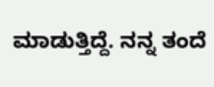ಮಾಡುತ್ತಿದ್ದೆ. ನನ್ನ ತಂದೆ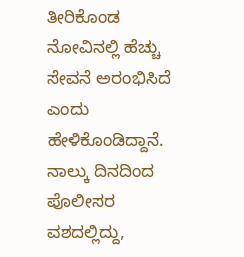ತೀರಿಕೊಂಡ ನೋವಿನಲ್ಲಿ ಹೆಚ್ಚು ಸೇವನೆ ಅರಂಭಿಸಿದೆ ಎಂದು ಹೇಳಿಕೊಂಡಿದ್ದಾನೆ. ನಾಲ್ಕು ದಿನದಿಂದ ಪೊಲೀಸರ ವಶದಲ್ಲಿದ್ದು,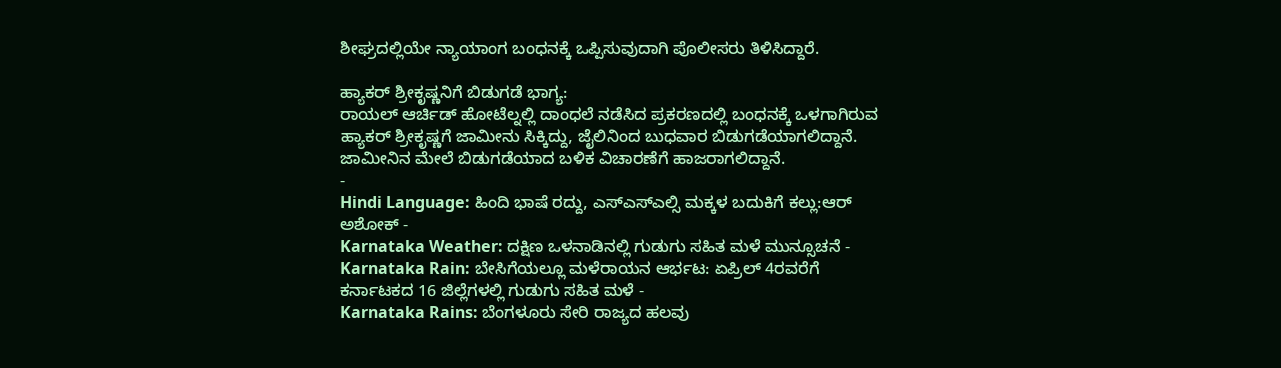ಶೀಘ್ರದಲ್ಲಿಯೇ ನ್ಯಾಯಾಂಗ ಬಂಧನಕ್ಕೆ ಒಪ್ಪಿಸುವುದಾಗಿ ಪೊಲೀಸರು ತಿಳಿಸಿದ್ದಾರೆ.

ಹ್ಯಾಕರ್ ಶ್ರೀಕೃಷ್ಣನಿಗೆ ಬಿಡುಗಡೆ ಭಾಗ್ಯ:
ರಾಯಲ್ ಆರ್ಚಿಡ್ ಹೋಟೆಲ್ನಲ್ಲಿ ದಾಂಧಲೆ ನಡೆಸಿದ ಪ್ರಕರಣದಲ್ಲಿ ಬಂಧನಕ್ಕೆ ಒಳಗಾಗಿರುವ ಹ್ಯಾಕರ್ ಶ್ರೀಕೃಷ್ಣಗೆ ಜಾಮೀನು ಸಿಕ್ಕಿದ್ದು, ಜೈಲಿನಿಂದ ಬುಧವಾರ ಬಿಡುಗಡೆಯಾಗಲಿದ್ದಾನೆ. ಜಾಮೀನಿನ ಮೇಲೆ ಬಿಡುಗಡೆಯಾದ ಬಳಿಕ ವಿಚಾರಣೆಗೆ ಹಾಜರಾಗಲಿದ್ದಾನೆ.
-
Hindi Language: ಹಿಂದಿ ಭಾಷೆ ರದ್ದು, ಎಸ್ಎಸ್ಎಲ್ಸಿ ಮಕ್ಕಳ ಬದುಕಿಗೆ ಕಲ್ಲು:ಆರ್ ಅಶೋಕ್ -
Karnataka Weather: ದಕ್ಷಿಣ ಒಳನಾಡಿನಲ್ಲಿ ಗುಡುಗು ಸಹಿತ ಮಳೆ ಮುನ್ಸೂಚನೆ -
Karnataka Rain: ಬೇಸಿಗೆಯಲ್ಲೂ ಮಳೆರಾಯನ ಆರ್ಭಟ: ಏಪ್ರಿಲ್ 4ರವರೆಗೆ ಕರ್ನಾಟಕದ 16 ಜಿಲ್ಲೆಗಳಲ್ಲಿ ಗುಡುಗು ಸಹಿತ ಮಳೆ -
Karnataka Rains: ಬೆಂಗಳೂರು ಸೇರಿ ರಾಜ್ಯದ ಹಲವು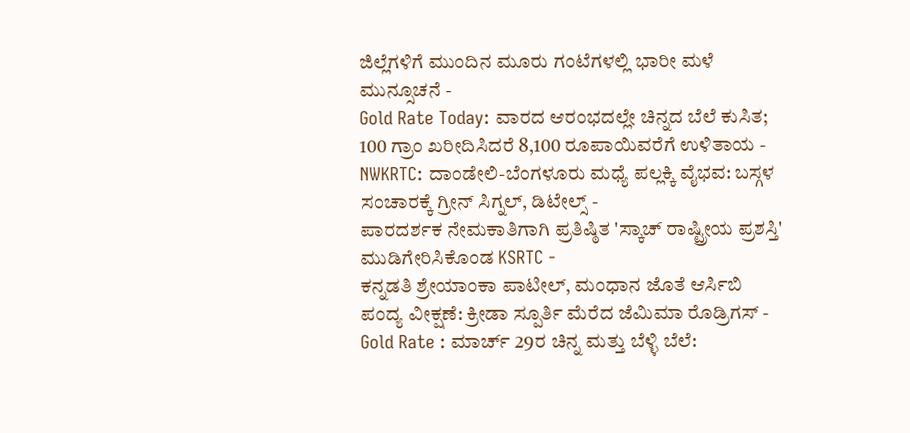ಜಿಲ್ಲೆಗಳಿಗೆ ಮುಂದಿನ ಮೂರು ಗಂಟೆಗಳಲ್ಲಿ ಭಾರೀ ಮಳೆ ಮುನ್ಸೂಚನೆ -
Gold Rate Today: ವಾರದ ಆರಂಭದಲ್ಲೇ ಚಿನ್ನದ ಬೆಲೆ ಕುಸಿತ; 100 ಗ್ರಾಂ ಖರೀದಿಸಿದರೆ 8,100 ರೂಪಾಯಿವರೆಗೆ ಉಳಿತಾಯ -
NWKRTC: ದಾಂಡೇಲಿ-ಬೆಂಗಳೂರು ಮಧ್ಯೆ ಪಲ್ಲಕ್ಕಿ ವೈಭವ: ಬಸ್ಗಳ ಸಂಚಾರಕ್ಕೆ ಗ್ರೀನ್ ಸಿಗ್ನಲ್, ಡಿಟೇಲ್ಸ್ -
ಪಾರದರ್ಶಕ ನೇಮಕಾತಿಗಾಗಿ ಪ್ರತಿಷ್ಠಿತ 'ಸ್ಕಾಚ್ ರಾಷ್ಟ್ರೀಯ ಪ್ರಶಸ್ತಿ' ಮುಡಿಗೇರಿಸಿಕೊಂಡ KSRTC -
ಕನ್ನಡತಿ ಶ್ರೇಯಾಂಕಾ ಪಾಟೀಲ್, ಮಂಧಾನ ಜೊತೆ ಆರ್ಸಿಬಿ ಪಂದ್ಯ ವೀಕ್ಷಣೆ: ಕ್ರೀಡಾ ಸ್ಪೂರ್ತಿ ಮೆರೆದ ಜೆಮಿಮಾ ರೊಡ್ರಿಗಸ್ -
Gold Rate : ಮಾರ್ಚ್ 29ರ ಚಿನ್ನ ಮತ್ತು ಬೆಳ್ಳಿ ಬೆಲೆ: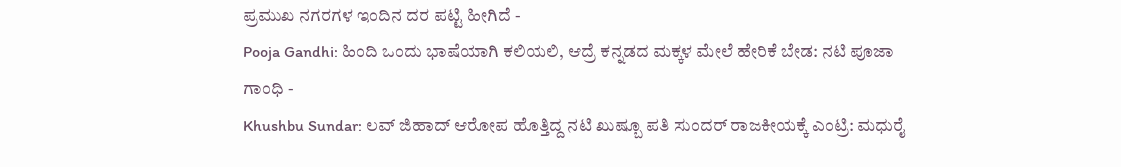ಪ್ರಮುಖ ನಗರಗಳ ಇಂದಿನ ದರ ಪಟ್ಟಿ ಹೀಗಿದೆ -
Pooja Gandhi: ಹಿಂದಿ ಒಂದು ಭಾಷೆಯಾಗಿ ಕಲಿಯಲಿ, ಆದ್ರೆ ಕನ್ನಡದ ಮಕ್ಕಳ ಮೇಲೆ ಹೇರಿಕೆ ಬೇಡ: ನಟಿ ಪೂಜಾ ಗಾಂಧಿ -
Khushbu Sundar: ಲವ್ ಜಿಹಾದ್ ಆರೋಪ ಹೊತ್ತಿದ್ದ ನಟಿ ಖುಷ್ಬೂ ಪತಿ ಸುಂದರ್ ರಾಜಕೀಯಕ್ಕೆ ಎಂಟ್ರಿ: ಮಧುರೈ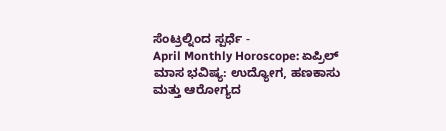ಸೆಂಟ್ರಲ್ನಿಂದ ಸ್ಪರ್ಧೆ -
April Monthly Horoscope: ಏಪ್ರಿಲ್ ಮಾಸ ಭವಿಷ್ಯ: ಉದ್ಯೋಗ, ಹಣಕಾಸು ಮತ್ತು ಆರೋಗ್ಯದ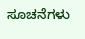ಸೂಚನೆಗಳು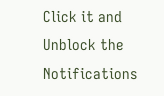Click it and Unblock the Notifications